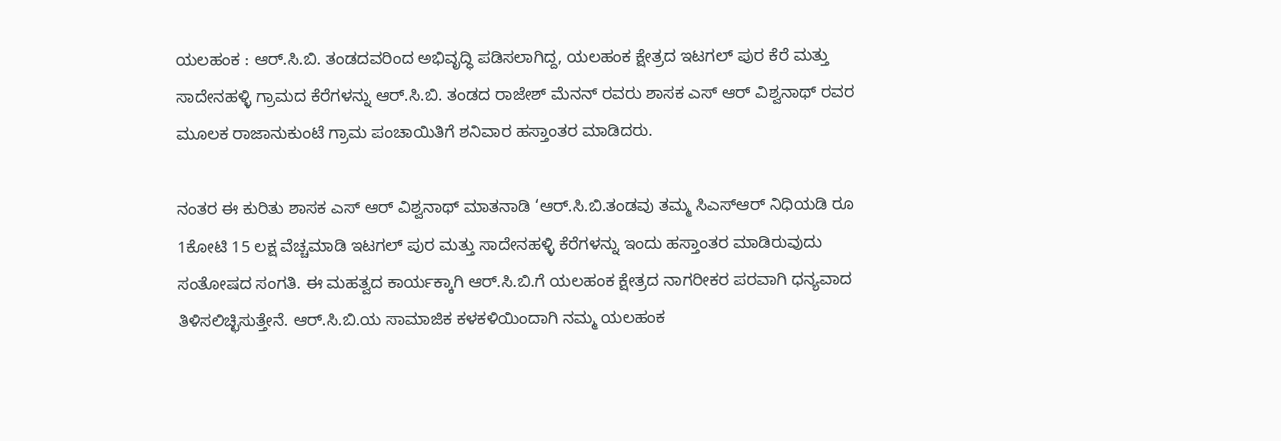ಯಲಹಂಕ : ಆರ್.ಸಿ.ಬಿ. ತಂಡದವರಿಂದ ಅಭಿವೃದ್ಧಿ ಪಡಿಸಲಾಗಿದ್ದ, ಯಲಹಂಕ ಕ್ಷೇತ್ರದ ಇಟಗಲ್ ಪುರ ಕೆರೆ ಮತ್ತು ಸಾದೇನಹಳ್ಳಿ ಗ್ರಾಮದ ಕೆರೆಗಳನ್ನು ಆರ್.ಸಿ.ಬಿ. ತಂಡದ ರಾಜೇಶ್ ಮೆನನ್ ರವರು ಶಾಸಕ ಎಸ್ ಆರ್ ವಿಶ್ವನಾಥ್ ರವರ ಮೂಲಕ ರಾಜಾನುಕುಂಟೆ ಗ್ರಾಮ ಪಂಚಾಯಿತಿಗೆ ಶನಿವಾರ ಹಸ್ತಾಂತರ ಮಾಡಿದರು.

ನಂತರ ಈ ಕುರಿತು ಶಾಸಕ ಎಸ್ ಆರ್ ವಿಶ್ವನಾಥ್ ಮಾತನಾಡಿ ‘ಆರ್.ಸಿ.ಬಿ.ತಂಡವು ತಮ್ಮ ಸಿಎಸ್ಆರ್ ನಿಧಿಯಡಿ ರೂ 1ಕೋಟಿ 15 ಲಕ್ಷ ವೆಚ್ಚಮಾಡಿ ಇಟಗಲ್ ಪುರ ಮತ್ತು ಸಾದೇನಹಳ್ಳಿ ಕೆರೆಗಳನ್ನು ಇಂದು ಹಸ್ತಾಂತರ ಮಾಡಿರುವುದು ಸಂತೋಷದ ಸಂಗತಿ. ಈ ಮಹತ್ವದ ಕಾರ್ಯಕ್ಕಾಗಿ ಆರ್.ಸಿ.ಬಿ.ಗೆ ಯಲಹಂಕ ಕ್ಷೇತ್ರದ ನಾಗರೀಕರ ಪರವಾಗಿ ಧನ್ಯವಾದ ತಿಳಿಸಲಿಚ್ಛಿಸುತ್ತೇನೆ. ಆರ್.ಸಿ.ಬಿ.ಯ ಸಾಮಾಜಿಕ ಕಳಕಳಿಯಿಂದಾಗಿ ನಮ್ಮ ಯಲಹಂಕ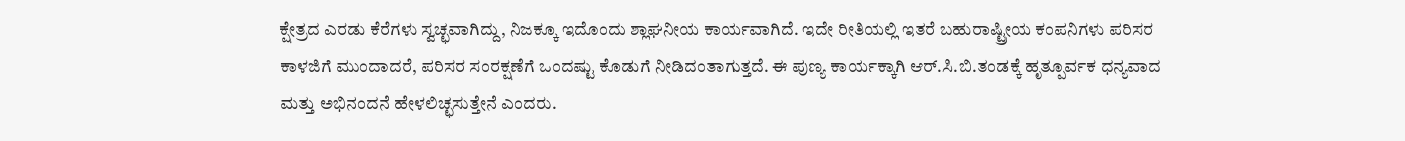ಕ್ಷೇತ್ರದ ಎರಡು ಕೆರೆಗಳು ಸ್ವಚ್ಛವಾಗಿದ್ದು, ನಿಜಕ್ಕೂ ಇದೊಂದು ಶ್ಲಾಘನೀಯ ಕಾರ್ಯವಾಗಿದೆ. ಇದೇ ರೀತಿಯಲ್ಲಿ ಇತರೆ ಬಹುರಾಷ್ಟ್ರೀಯ ಕಂಪನಿಗಳು ಪರಿಸರ ಕಾಳಜಿಗೆ ಮುಂದಾದರೆ, ಪರಿಸರ ಸಂರಕ್ಷಣೆಗೆ ಒಂದಷ್ಟು ಕೊಡುಗೆ ನೀಡಿದಂತಾಗುತ್ತದೆ. ಈ ಪುಣ್ಯ ಕಾರ್ಯಕ್ಕಾಗಿ ಆರ್.ಸಿ.ಬಿ.ತಂಡಕ್ಕೆ ಹೃತ್ಪೂರ್ವಕ ಧನ್ಯವಾದ ಮತ್ತು ಅಭಿನಂದನೆ ಹೇಳಲಿಚ್ಛಸುತ್ತೇನೆ ಎಂದರು.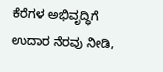ಕೆರೆಗಳ ಅಭಿವೃದ್ಧಿಗೆ ಉದಾರ ನೆರವು ನೀಡಿ,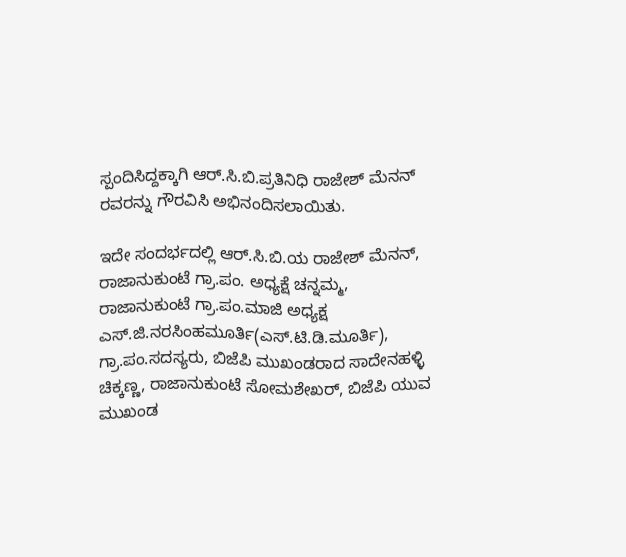ಸ್ಪಂದಿಸಿದ್ದಕ್ಕಾಗಿ ಆರ್.ಸಿ.ಬಿ.ಪ್ರತಿನಿಧಿ ರಾಜೇಶ್ ಮೆನನ್ ರವರನ್ನು ಗೌರವಿಸಿ ಅಭಿನಂದಿಸಲಾಯಿತು.

ಇದೇ ಸಂದರ್ಭದಲ್ಲಿ ಆರ್.ಸಿ.ಬಿ.ಯ ರಾಜೇಶ್ ಮೆನನ್, ರಾಜಾನುಕುಂಟೆ ಗ್ರಾ.ಪಂ. ಅಧ್ಯಕ್ಷೆ ಚನ್ನಮ್ಮ, ರಾಜಾನುಕುಂಟೆ ಗ್ರಾ.ಪಂ.ಮಾಜಿ ಅಧ್ಯಕ್ಷ ಎಸ್.ಜಿ.ನರಸಿಂಹಮೂರ್ತಿ(ಎಸ್.ಟಿ.ಡಿ.ಮೂರ್ತಿ), ಗ್ರಾ.ಪಂ.ಸದಸ್ಯರು, ಬಿಜೆಪಿ ಮುಖಂಡರಾದ ಸಾದೇನಹಳ್ಳಿ ಚಿಕ್ಕಣ್ಣ, ರಾಜಾನುಕುಂಟೆ ಸೋಮಶೇಖರ್, ಬಿಜೆಪಿ ಯುವ ಮುಖಂಡ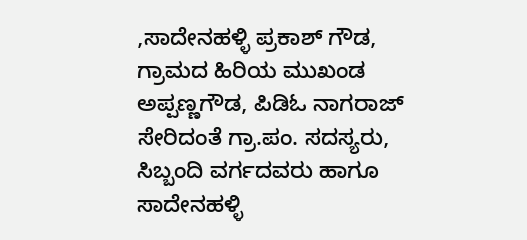,ಸಾದೇನಹಳ್ಳಿ ಪ್ರಕಾಶ್ ಗೌಡ, ಗ್ರಾಮದ ಹಿರಿಯ ಮುಖಂಡ ಅಪ್ಪಣ್ಣಗೌಡ, ಪಿಡಿಓ ನಾಗರಾಜ್ ಸೇರಿದಂತೆ ಗ್ರಾ.ಪಂ. ಸದಸ್ಯರು, ಸಿಬ್ಬಂದಿ ವರ್ಗದವರು ಹಾಗೂ ಸಾದೇನಹಳ್ಳಿ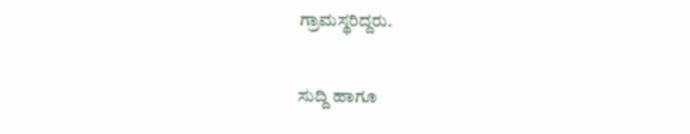ಗ್ರಾಮಸ್ಥರಿದ್ದರು.

ಸುದ್ದಿ ಹಾಗೂ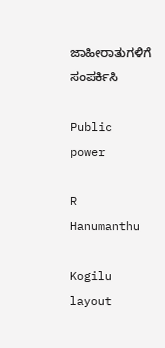ಜಾಹೀರಾತುಗಳಿಗೆ ಸಂಪರ್ಕಿಸಿ

Public power

R Hanumanthu

Kogilu layout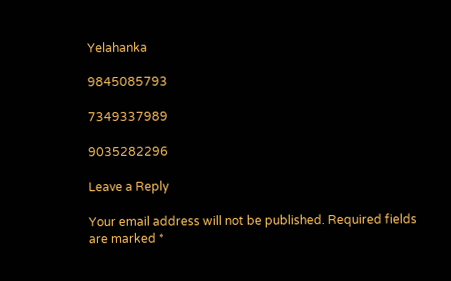Yelahanka

9845085793

7349337989

9035282296

Leave a Reply

Your email address will not be published. Required fields are marked *